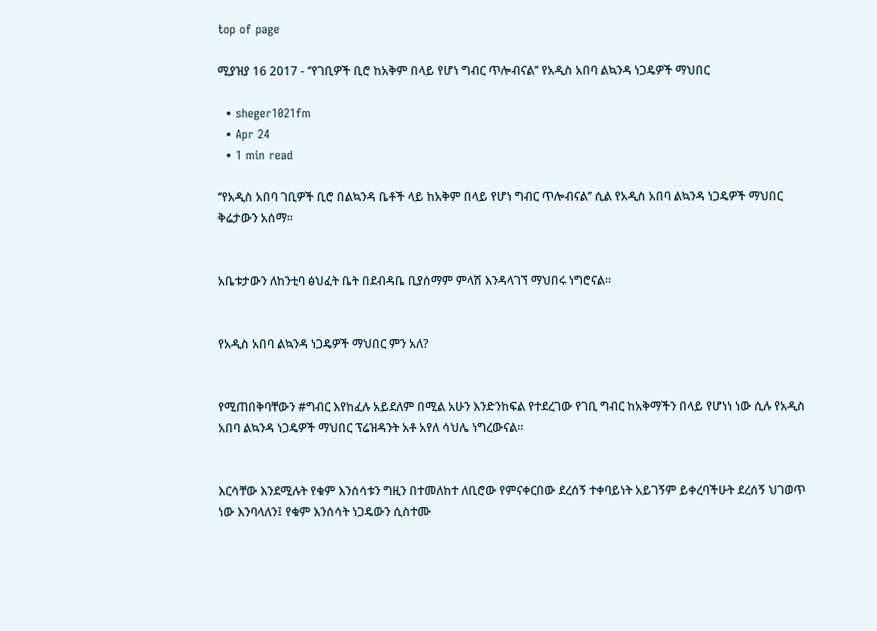top of page

ሚያዝያ 16 2017 - ‘’የገቢዎች ቢሮ ከአቅም በላይ የሆነ ግብር ጥሎብናል’’ የአዲስ አበባ ልኳንዳ ነጋዴዎች ማህበር

  • sheger1021fm
  • Apr 24
  • 1 min read

‘’የአዲስ አበባ ገቢዎች ቢሮ በልኳንዳ ቤቶች ላይ ከአቅም በላይ የሆነ ግብር ጥሎብናል’’ ሲል የአዲስ አበባ ልኳንዳ ነጋዴዎች ማህበር ቅሬታውን አሰማ፡፡


አቤቱታውን ለከንቲባ ፅህፈት ቤት በደብዳቤ ቢያሰማም ምላሽ እንዳላገኘ ማህበሩ ነግሮናል፡፡


የአዲስ አበባ ልኳንዳ ነጋዴዎች ማህበር ምን አለ?


የሚጠበቅባቸውን #ግብር እየከፈሉ አይደለም በሚል አሁን እንድንከፍል የተደረገው የገቢ ግብር ከአቅማችን በላይ የሆነነ ነው ሲሉ የአዲስ አበባ ልኳንዳ ነጋዴዎች ማህበር ፕሬዝዳንት አቶ አየለ ሳህሌ ነግረውናል፡፡


እርሳቸው እንደሚሉት የቁም እንሰሳቱን ግዚን በተመለከተ ለቢሮው የምናቀርበው ደረሰኝ ተቀባይነት አይገኝም ይቀረባችሁት ደረሰኝ ህገወጥ ነው እንባላለን፤ የቁም እንሰሳት ነጋዴውን ሲስተሙ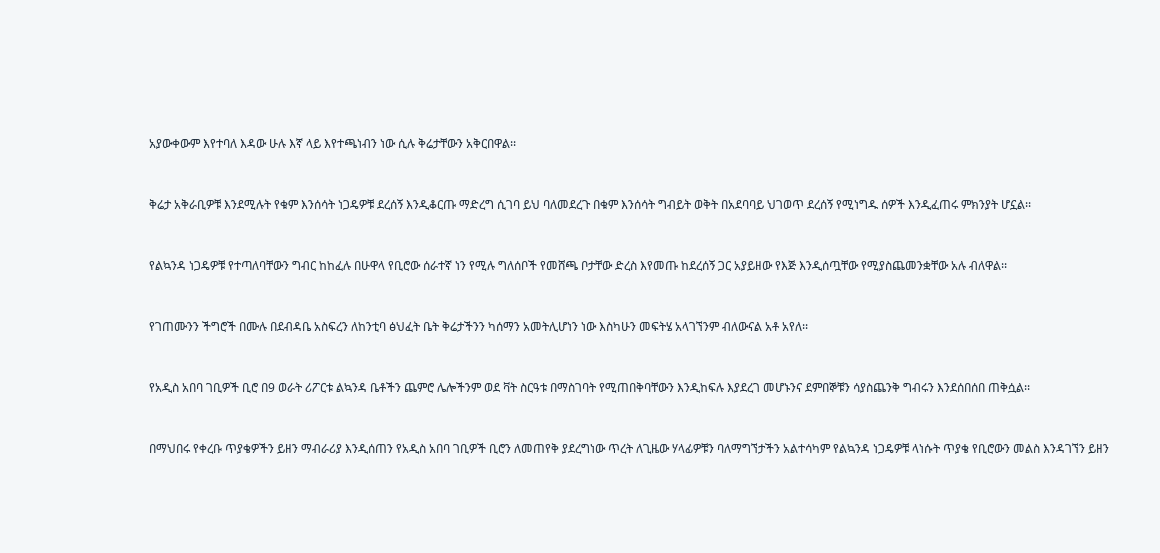አያውቀውም እየተባለ እዳው ሁሉ እኛ ላይ እየተጫነብን ነው ሲሉ ቅሬታቸውን አቅርበዋል፡፡


ቅሬታ አቅራቢዎቹ እንደሚሉት የቁም እንሰሳት ነጋዴዎቹ ደረሰኝ እንዲቆርጡ ማድረግ ሲገባ ይህ ባለመደረጉ በቁም እንሰሳት ግብይት ወቅት በአደባባይ ህገወጥ ደረሰኝ የሚነግዱ ሰዎች እንዲፈጠሩ ምክንያት ሆኗል፡፡


የልኳንዳ ነጋዴዎቹ የተጣለባቸውን ግብር ከከፈሉ በሁዋላ የቢሮው ሰራተኛ ነን የሚሉ ግለሰቦች የመሸጫ ቦታቸው ድረስ እየመጡ ከደረሰኝ ጋር አያይዘው የእጅ እንዲሰጧቸው የሚያስጨመንቋቸው አሉ ብለዋል፡፡


የገጠሙንን ችግሮች በሙሉ በደብዳቤ አስፍረን ለከንቲባ ፅህፈት ቤት ቅሬታችንን ካሰማን አመትሊሆነን ነው እስካሁን መፍትሄ አላገኘንም ብለውናል አቶ አየለ፡፡


የአዲስ አበባ ገቢዎች ቢሮ በ9 ወራት ሪፖርቱ ልኳንዳ ቤቶችን ጨምሮ ሌሎችንም ወደ ቫት ስርዓቱ በማስገባት የሚጠበቅባቸውን እንዲከፍሉ እያደረገ መሆኑንና ደምበኞቹን ሳያስጨንቅ ግብሩን እንደሰበሰበ ጠቅሷል፡፡


በማህበሩ የቀረቡ ጥያቄዎችን ይዘን ማብራሪያ እንዲሰጠን የአዲስ አበባ ገቢዎች ቢሮን ለመጠየቅ ያደረግነው ጥረት ለጊዜው ሃላፊዎቹን ባለማግኘታችን አልተሳካም የልኳንዳ ነጋዴዎቹ ላነሱት ጥያቄ የቢሮውን መልስ እንዳገኘን ይዘን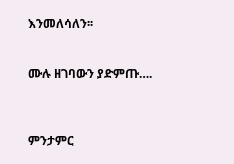እንመለሳለን፡፡


ሙሉ ዘገባውን ያድምጡ….



ምንታምር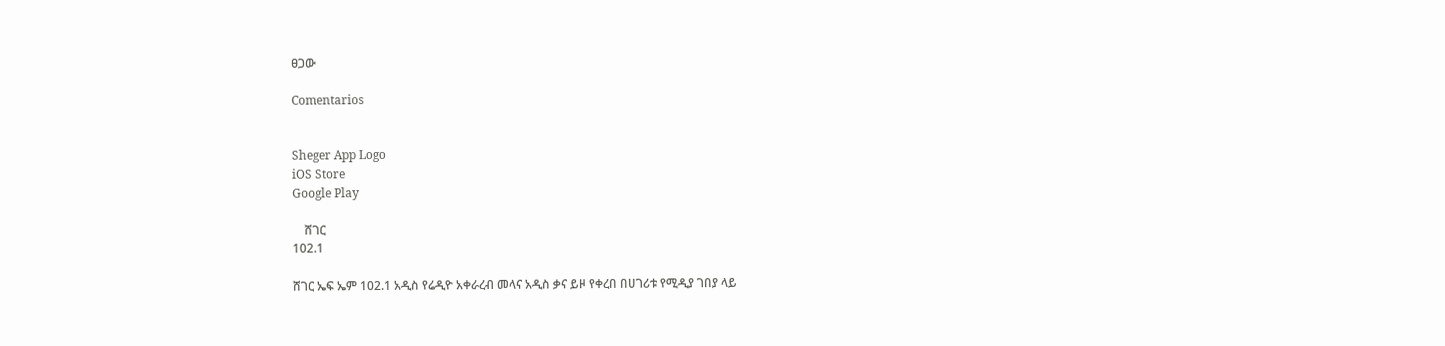ፀጋው

Comentarios


Sheger App Logo
iOS Store
Google Play

    ሸገር
102.1

ሸገር ኤፍ ኤም 102.1 አዲስ የሬዲዮ አቀራረብ መላና አዲስ ቃና ይዞ የቀረበ በሀገሪቱ የሚዲያ ገበያ ላይ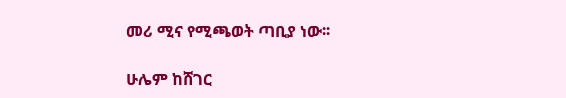መሪ ሚና የሚጫወት ጣቢያ ነው፡፡

ሁሌም ከሸገር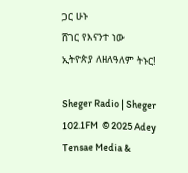ጋር ሁኑ
ሸገር የእናንተ ነው
ኢትዮጵያ ለዘለዓለም ትኑር!

Sheger Radio | Sheger 102.1FM  © 2025 Adey Tensae Media &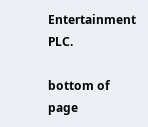Entertainment PLC.

bottom of page